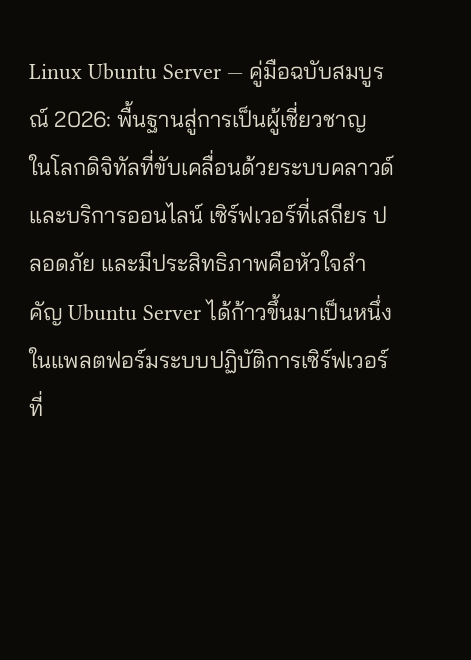Linux Ubuntu Server — คู่มือฉบับสมบูรณ์ 2026: พื้นฐานสู่การเป็นผู้เชี่ยวชาญ
ในโลกดิจิทัลที่ขับเคลื่อนด้วยระบบคลาวด์และบริการออนไลน์ เซิร์ฟเวอร์ที่เสถียร ปลอดภัย และมีประสิทธิภาพคือหัวใจสำคัญ Ubuntu Server ได้ก้าวขึ้นมาเป็นหนึ่งในแพลตฟอร์มระบบปฏิบัติการเซิร์ฟเวอร์ที่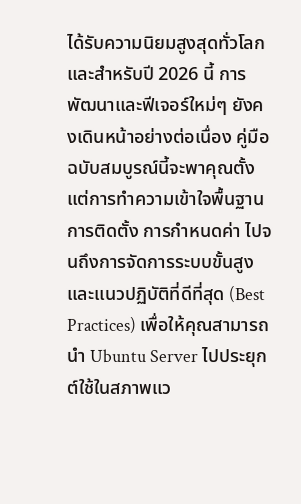ได้รับความนิยมสูงสุดทั่วโลก และสำหรับปี 2026 นี้ การพัฒนาและฟีเจอร์ใหม่ๆ ยังคงเดินหน้าอย่างต่อเนื่อง คู่มือฉบับสมบูรณ์นี้จะพาคุณตั้งแต่การทำความเข้าใจพื้นฐาน การติดตั้ง การกำหนดค่า ไปจนถึงการจัดการระบบขั้นสูงและแนวปฏิบัติที่ดีที่สุด (Best Practices) เพื่อให้คุณสามารถนำ Ubuntu Server ไปประยุกต์ใช้ในสภาพแว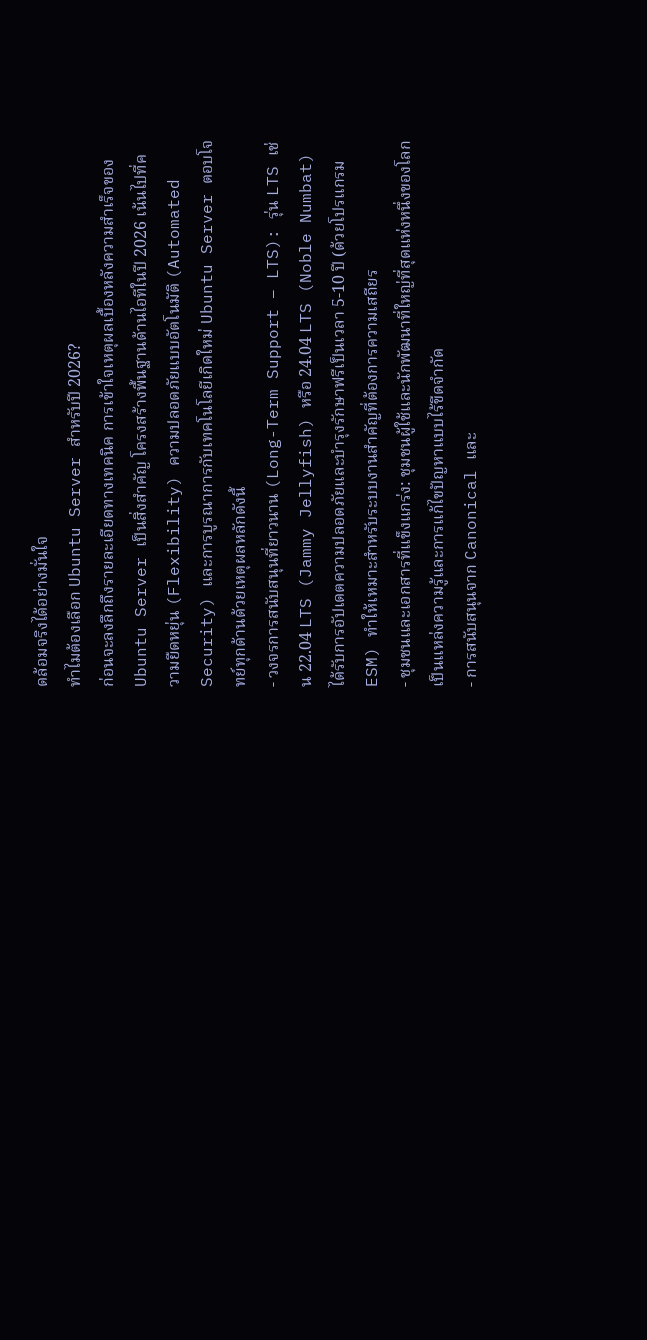ดล้อมจริงได้อย่างมั่นใจ
ทำไมต้องเลือก Ubuntu Server สำหรับปี 2026?
ก่อนจะลงลึกถึงรายละเอียดทางเทคนิค การเข้าใจเหตุผลเบื้องหลังความสำเร็จของ Ubuntu Server เป็นสิ่งสำคัญ โครงสร้างพื้นฐานด้านไอทีในปี 2026 เน้นไปที่ความยืดหยุ่น (Flexibility) ความปลอดภัยแบบอัตโนมัติ (Automated Security) และการบูรณาการกับเทคโนโลยีเกิดใหม่ Ubuntu Server ตอบโจทย์ทุกด้านด้วยเหตุผลหลักดังนี้
- วงจรการสนับสนุนที่ยาวนาน (Long-Term Support – LTS): รุ่น LTS เช่น 22.04 LTS (Jammy Jellyfish) หรือ 24.04 LTS (Noble Numbat) ได้รับการอัปเดตความปลอดภัยและบำรุงรักษาฟรีเป็นเวลา 5-10 ปี (ด้วยโปรแกรม ESM) ทำให้เหมาะสำหรับระบบงานสำคัญที่ต้องการความเสถียร
- ชุมชนและเอกสารที่แข็งแกร่ง: ชุมชนผู้ใช้และนักพัฒนาที่ใหญ่ที่สุดแห่งหนึ่งของโลก เป็นแหล่งความรู้และการแก้ไขปัญหาแบบไร้ขีดจำกัด
- การสนับสนุนจาก Canonical และ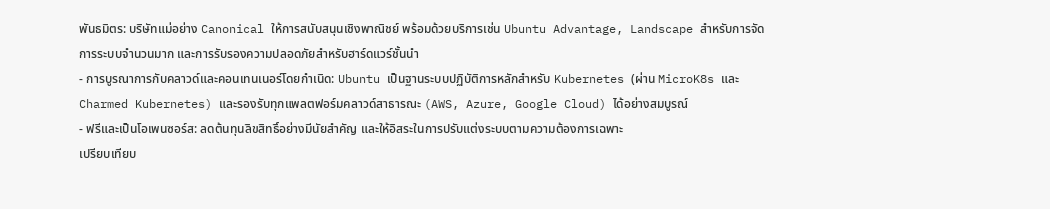พันธมิตร: บริษัทแม่อย่าง Canonical ให้การสนับสนุนเชิงพาณิชย์ พร้อมด้วยบริการเช่น Ubuntu Advantage, Landscape สำหรับการจัดการระบบจำนวนมาก และการรับรองความปลอดภัยสำหรับฮาร์ดแวร์ชั้นนำ
- การบูรณาการกับคลาวด์และคอนเทนเนอร์โดยกำเนิด: Ubuntu เป็นฐานระบบปฏิบัติการหลักสำหรับ Kubernetes (ผ่าน MicroK8s และ Charmed Kubernetes) และรองรับทุกแพลตฟอร์มคลาวด์สาธารณะ (AWS, Azure, Google Cloud) ได้อย่างสมบูรณ์
- ฟรีและเป็นโอเพนซอร์ส: ลดต้นทุนลิขสิทธิ์อย่างมีนัยสำคัญ และให้อิสระในการปรับแต่งระบบตามความต้องการเฉพาะ
เปรียบเทียบ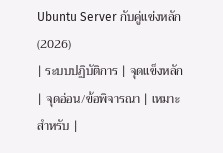Ubuntu Server กับคู่แข่งหลัก (2026)
| ระบบปฏิบัติการ | จุดแข็งหลัก | จุดอ่อน/ข้อพิจารณา | เหมาะสำหรับ |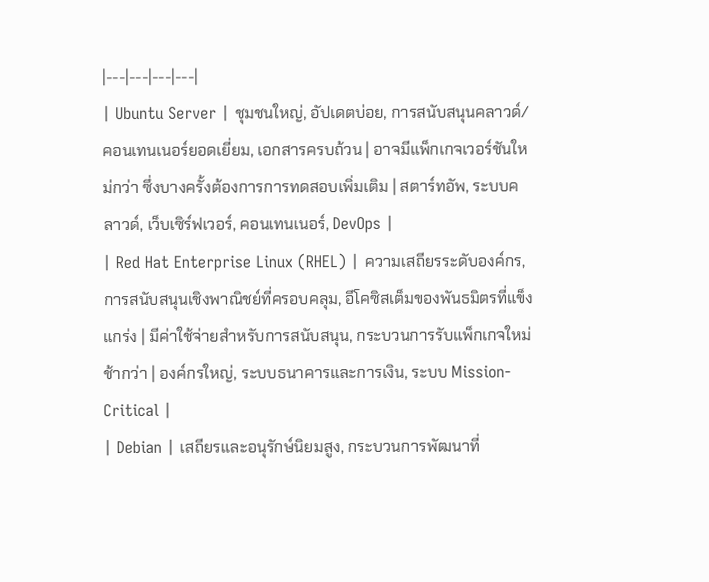|---|---|---|---|
| Ubuntu Server | ชุมชนใหญ่, อัปเดตบ่อย, การสนับสนุนคลาวด์/คอนเทนเนอร์ยอดเยี่ยม, เอกสารครบถ้วน | อาจมีแพ็กเกจเวอร์ชันใหม่กว่า ซึ่งบางครั้งต้องการการทดสอบเพิ่มเติม | สตาร์ทอัพ, ระบบคลาวด์, เว็บเซิร์ฟเวอร์, คอนเทนเนอร์, DevOps |
| Red Hat Enterprise Linux (RHEL) | ความเสถียรระดับองค์กร, การสนับสนุนเชิงพาณิชย์ที่ครอบคลุม, อีโคซิสเต็มของพันธมิตรที่แข็งแกร่ง | มีค่าใช้จ่ายสำหรับการสนับสนุน, กระบวนการรับแพ็กเกจใหม่ช้ากว่า | องค์กรใหญ่, ระบบธนาคารและการเงิน, ระบบ Mission-Critical |
| Debian | เสถียรและอนุรักษ์นิยมสูง, กระบวนการพัฒนาที่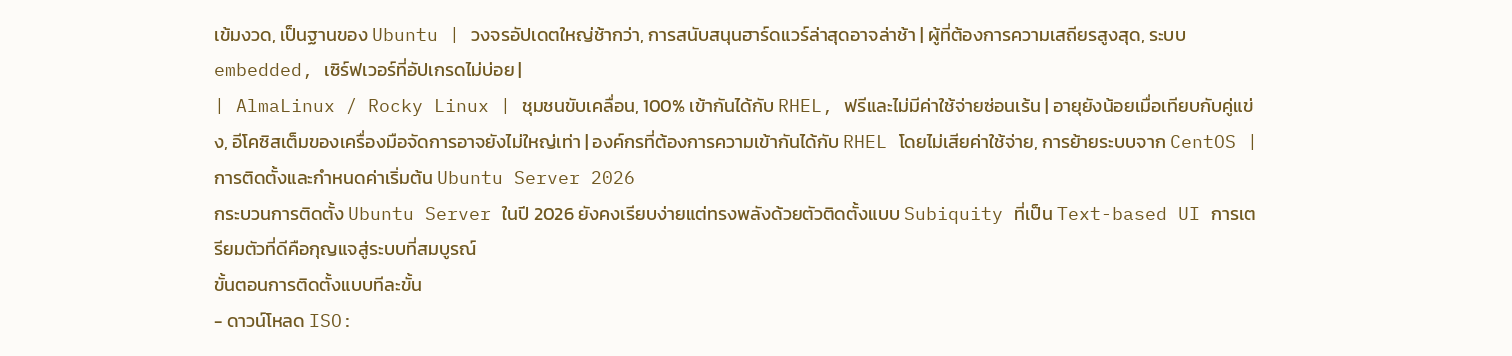เข้มงวด, เป็นฐานของ Ubuntu | วงจรอัปเดตใหญ่ช้ากว่า, การสนับสนุนฮาร์ดแวร์ล่าสุดอาจล่าช้า | ผู้ที่ต้องการความเสถียรสูงสุด, ระบบ embedded, เซิร์ฟเวอร์ที่อัปเกรดไม่บ่อย |
| AlmaLinux / Rocky Linux | ชุมชนขับเคลื่อน, 100% เข้ากันได้กับ RHEL, ฟรีและไม่มีค่าใช้จ่ายซ่อนเร้น | อายุยังน้อยเมื่อเทียบกับคู่แข่ง, อีโคซิสเต็มของเครื่องมือจัดการอาจยังไม่ใหญ่เท่า | องค์กรที่ต้องการความเข้ากันได้กับ RHEL โดยไม่เสียค่าใช้จ่าย, การย้ายระบบจาก CentOS |
การติดตั้งและกำหนดค่าเริ่มต้น Ubuntu Server 2026
กระบวนการติดตั้ง Ubuntu Server ในปี 2026 ยังคงเรียบง่ายแต่ทรงพลังด้วยตัวติดตั้งแบบ Subiquity ที่เป็น Text-based UI การเตรียมตัวที่ดีคือกุญแจสู่ระบบที่สมบูรณ์
ขั้นตอนการติดตั้งแบบทีละขั้น
- ดาวน์โหลด ISO: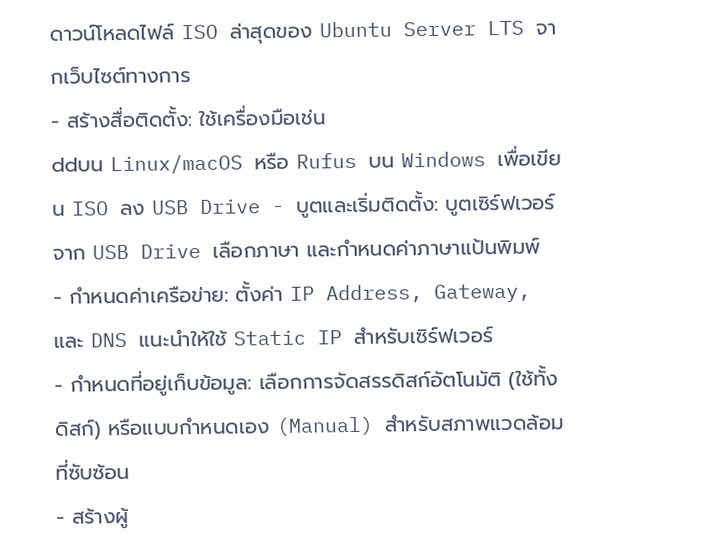ดาวน์โหลดไฟล์ ISO ล่าสุดของ Ubuntu Server LTS จากเว็บไซต์ทางการ
- สร้างสื่อติดตั้ง: ใช้เครื่องมือเช่น
ddบน Linux/macOS หรือ Rufus บน Windows เพื่อเขียน ISO ลง USB Drive - บูตและเริ่มติดตั้ง: บูตเซิร์ฟเวอร์จาก USB Drive เลือกภาษา และกำหนดค่าภาษาแป้นพิมพ์
- กำหนดค่าเครือข่าย: ตั้งค่า IP Address, Gateway, และ DNS แนะนำให้ใช้ Static IP สำหรับเซิร์ฟเวอร์
- กำหนดที่อยู่เก็บข้อมูล: เลือกการจัดสรรดิสก์อัตโนมัติ (ใช้ทั้งดิสก์) หรือแบบกำหนดเอง (Manual) สำหรับสภาพแวดล้อมที่ซับซ้อน
- สร้างผู้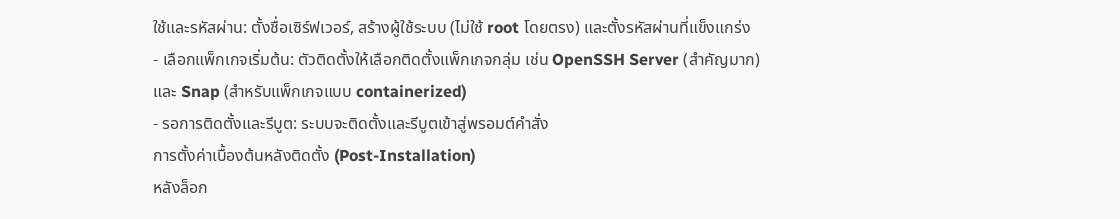ใช้และรหัสผ่าน: ตั้งชื่อเซิร์ฟเวอร์, สร้างผู้ใช้ระบบ (ไม่ใช้ root โดยตรง) และตั้งรหัสผ่านที่แข็งแกร่ง
- เลือกแพ็กเกจเริ่มต้น: ตัวติดตั้งให้เลือกติดตั้งแพ็กเกจกลุ่ม เช่น OpenSSH Server (สำคัญมาก) และ Snap (สำหรับแพ็กเกจแบบ containerized)
- รอการติดตั้งและรีบูต: ระบบจะติดตั้งและรีบูตเข้าสู่พรอมต์คำสั่ง
การตั้งค่าเบื้องต้นหลังติดตั้ง (Post-Installation)
หลังล็อก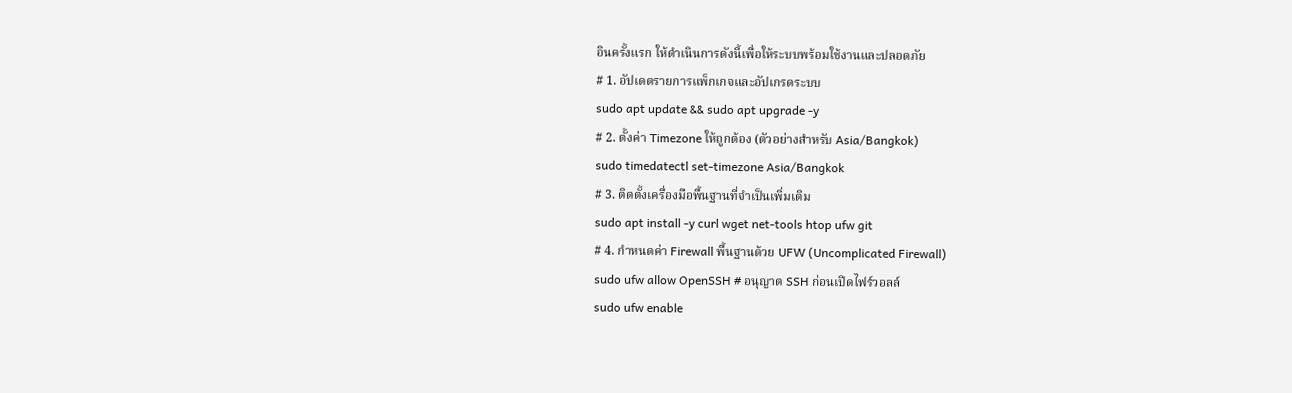อินครั้งแรก ให้ดำเนินการดังนี้เพื่อให้ระบบพร้อมใช้งานและปลอดภัย
# 1. อัปเดตรายการแพ็กเกจและอัปเกรดระบบ
sudo apt update && sudo apt upgrade -y
# 2. ตั้งค่า Timezone ให้ถูกต้อง (ตัวอย่างสำหรับ Asia/Bangkok)
sudo timedatectl set-timezone Asia/Bangkok
# 3. ติดตั้งเครื่องมือพื้นฐานที่จำเป็นเพิ่มเติม
sudo apt install -y curl wget net-tools htop ufw git
# 4. กำหนดค่า Firewall พื้นฐานด้วย UFW (Uncomplicated Firewall)
sudo ufw allow OpenSSH # อนุญาต SSH ก่อนเปิดไฟร์วอลล์
sudo ufw enable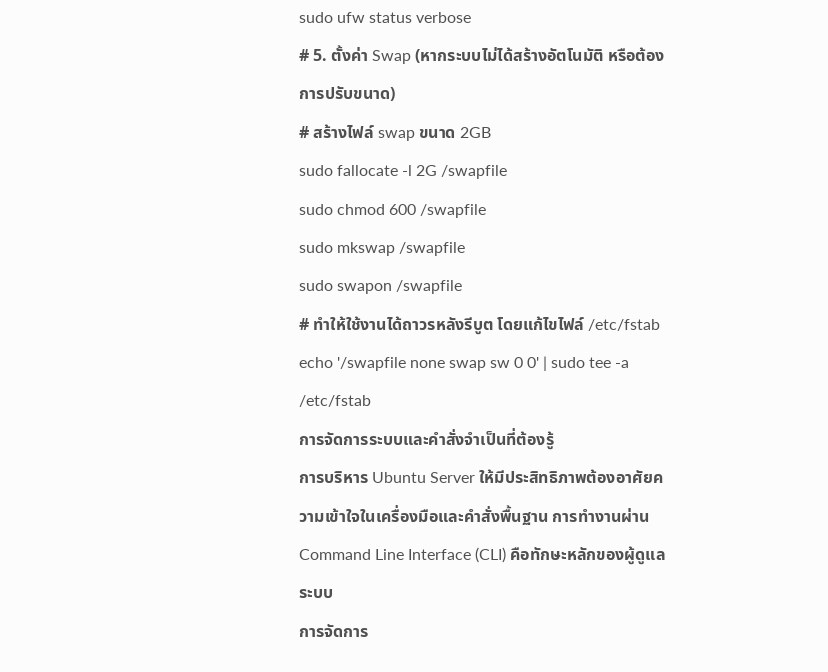sudo ufw status verbose
# 5. ตั้งค่า Swap (หากระบบไม่ได้สร้างอัตโนมัติ หรือต้องการปรับขนาด)
# สร้างไฟล์ swap ขนาด 2GB
sudo fallocate -l 2G /swapfile
sudo chmod 600 /swapfile
sudo mkswap /swapfile
sudo swapon /swapfile
# ทำให้ใช้งานได้ถาวรหลังรีบูต โดยแก้ไขไฟล์ /etc/fstab
echo '/swapfile none swap sw 0 0' | sudo tee -a /etc/fstab
การจัดการระบบและคำสั่งจำเป็นที่ต้องรู้
การบริหาร Ubuntu Server ให้มีประสิทธิภาพต้องอาศัยความเข้าใจในเครื่องมือและคำสั่งพื้นฐาน การทำงานผ่าน Command Line Interface (CLI) คือทักษะหลักของผู้ดูแลระบบ
การจัดการ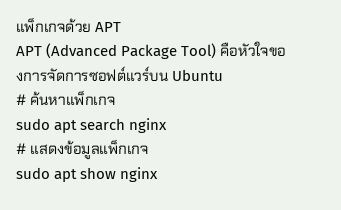แพ็กเกจด้วย APT
APT (Advanced Package Tool) คือหัวใจของการจัดการซอฟต์แวร์บน Ubuntu
# ค้นหาแพ็กเกจ
sudo apt search nginx
# แสดงข้อมูลแพ็กเกจ
sudo apt show nginx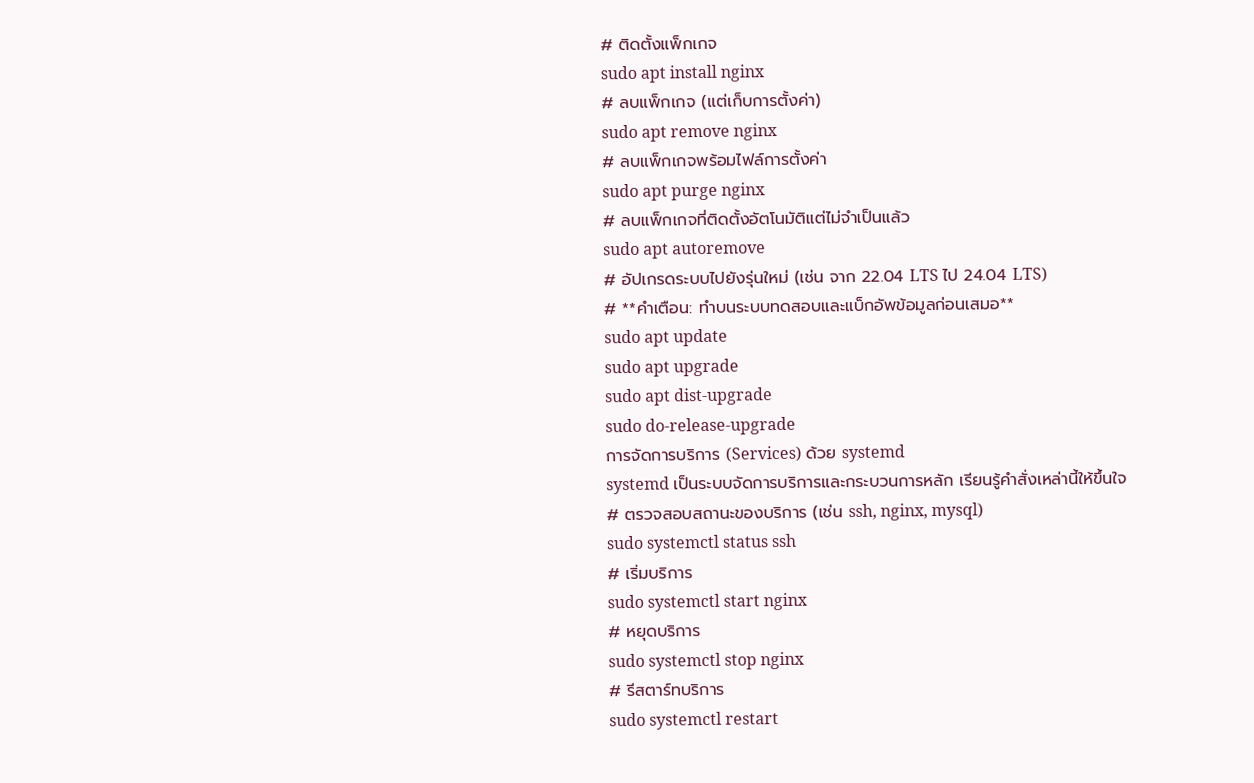# ติดตั้งแพ็กเกจ
sudo apt install nginx
# ลบแพ็กเกจ (แต่เก็บการตั้งค่า)
sudo apt remove nginx
# ลบแพ็กเกจพร้อมไฟล์การตั้งค่า
sudo apt purge nginx
# ลบแพ็กเกจที่ติดตั้งอัตโนมัติแต่ไม่จำเป็นแล้ว
sudo apt autoremove
# อัปเกรดระบบไปยังรุ่นใหม่ (เช่น จาก 22.04 LTS ไป 24.04 LTS)
# **คำเตือน: ทำบนระบบทดสอบและแบ็กอัพข้อมูลก่อนเสมอ**
sudo apt update
sudo apt upgrade
sudo apt dist-upgrade
sudo do-release-upgrade
การจัดการบริการ (Services) ด้วย systemd
systemd เป็นระบบจัดการบริการและกระบวนการหลัก เรียนรู้คำสั่งเหล่านี้ให้ขึ้นใจ
# ตรวจสอบสถานะของบริการ (เช่น ssh, nginx, mysql)
sudo systemctl status ssh
# เริ่มบริการ
sudo systemctl start nginx
# หยุดบริการ
sudo systemctl stop nginx
# รีสตาร์ทบริการ
sudo systemctl restart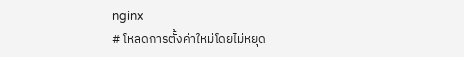nginx
# โหลดการตั้งค่าใหม่โดยไม่หยุด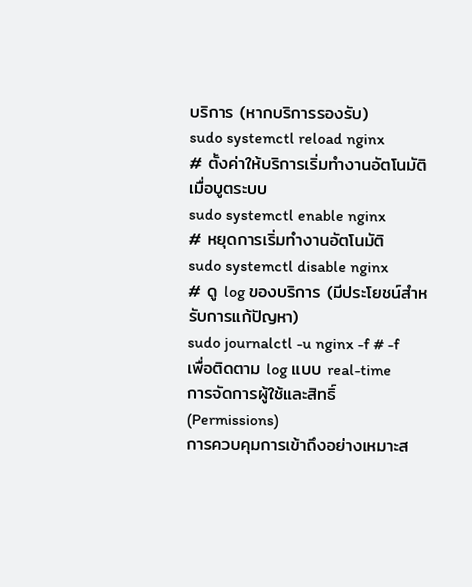บริการ (หากบริการรองรับ)
sudo systemctl reload nginx
# ตั้งค่าให้บริการเริ่มทำงานอัตโนมัติเมื่อบูตระบบ
sudo systemctl enable nginx
# หยุดการเริ่มทำงานอัตโนมัติ
sudo systemctl disable nginx
# ดู log ของบริการ (มีประโยชน์สำหรับการแก้ปัญหา)
sudo journalctl -u nginx -f # -f เพื่อติดตาม log แบบ real-time
การจัดการผู้ใช้และสิทธิ์ (Permissions)
การควบคุมการเข้าถึงอย่างเหมาะส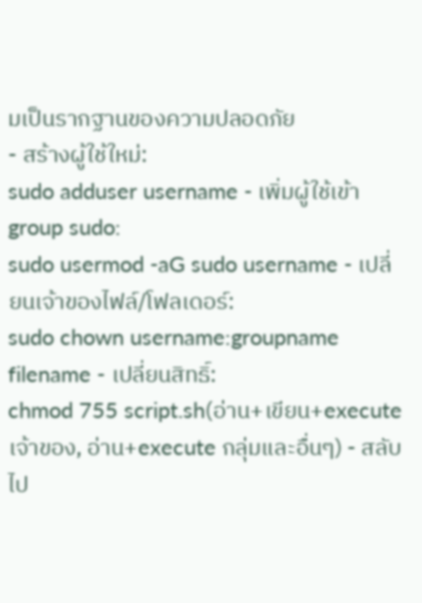มเป็นรากฐานของความปลอดภัย
- สร้างผู้ใช้ใหม่:
sudo adduser username - เพิ่มผู้ใช้เข้า group sudo:
sudo usermod -aG sudo username - เปลี่ยนเจ้าของไฟล์/โฟลเดอร์:
sudo chown username:groupname filename - เปลี่ยนสิทธิ์:
chmod 755 script.sh(อ่าน+เขียน+execute เจ้าของ, อ่าน+execute กลุ่มและอื่นๆ) - สลับไป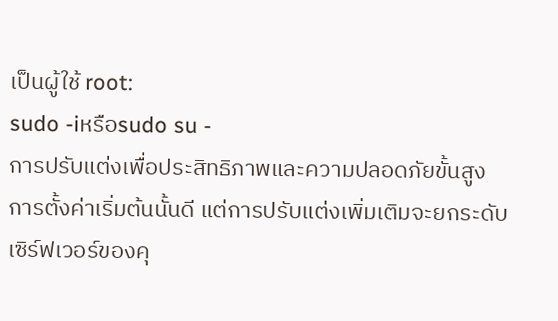เป็นผู้ใช้ root:
sudo -iหรือsudo su -
การปรับแต่งเพื่อประสิทธิภาพและความปลอดภัยขั้นสูง
การตั้งค่าเริ่มต้นนั้นดี แต่การปรับแต่งเพิ่มเติมจะยกระดับเซิร์ฟเวอร์ของคุ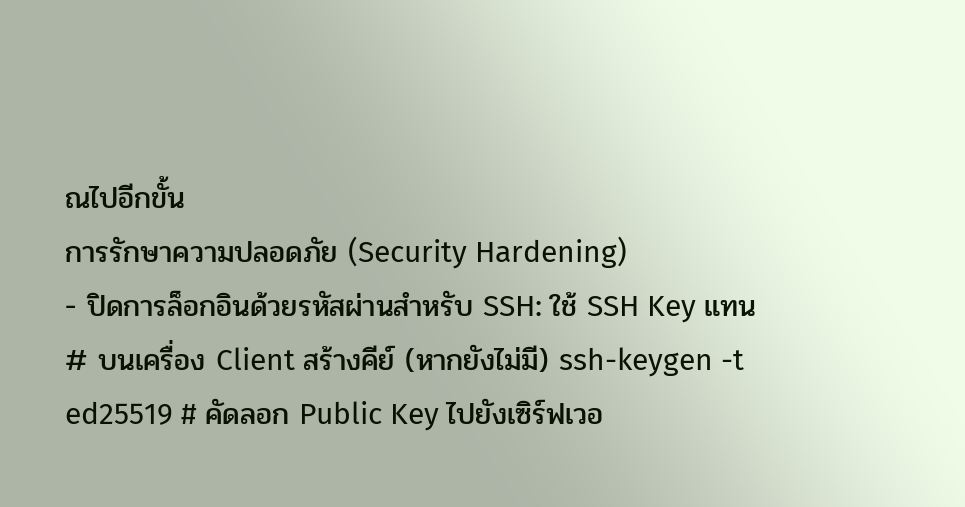ณไปอีกขั้น
การรักษาความปลอดภัย (Security Hardening)
- ปิดการล็อกอินด้วยรหัสผ่านสำหรับ SSH: ใช้ SSH Key แทน
# บนเครื่อง Client สร้างคีย์ (หากยังไม่มี) ssh-keygen -t ed25519 # คัดลอก Public Key ไปยังเซิร์ฟเวอ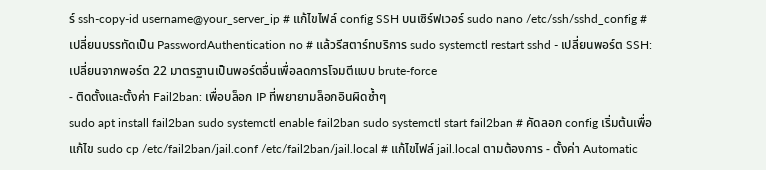ร์ ssh-copy-id username@your_server_ip # แก้ไขไฟล์ config SSH บนเซิร์ฟเวอร์ sudo nano /etc/ssh/sshd_config # เปลี่ยนบรรทัดเป็น PasswordAuthentication no # แล้วรีสตาร์ทบริการ sudo systemctl restart sshd - เปลี่ยนพอร์ต SSH: เปลี่ยนจากพอร์ต 22 มาตรฐานเป็นพอร์ตอื่นเพื่อลดการโจมตีแบบ brute-force
- ติดตั้งและตั้งค่า Fail2ban: เพื่อบล็อก IP ที่พยายามล็อกอินผิดซ้ำๆ
sudo apt install fail2ban sudo systemctl enable fail2ban sudo systemctl start fail2ban # คัดลอก config เริ่มต้นเพื่อแก้ไข sudo cp /etc/fail2ban/jail.conf /etc/fail2ban/jail.local # แก้ไขไฟล์ jail.local ตามต้องการ - ตั้งค่า Automatic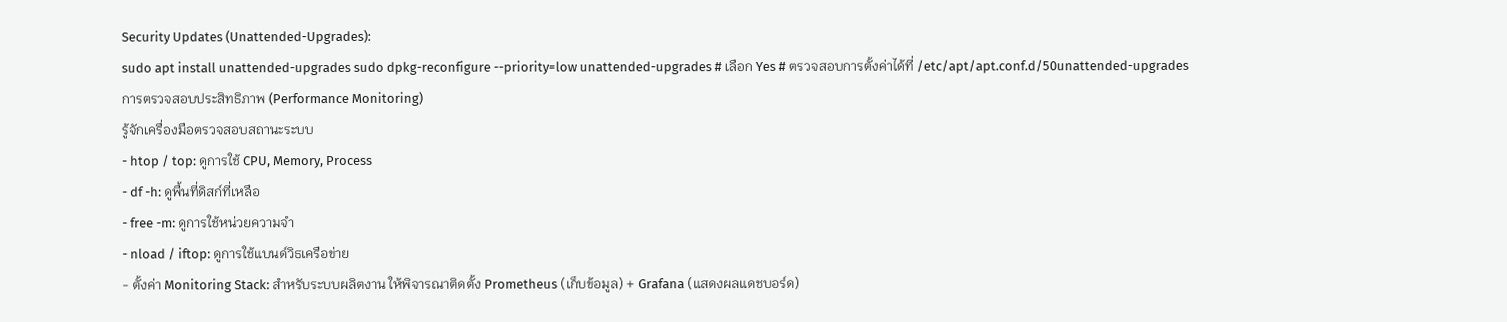Security Updates (Unattended-Upgrades):
sudo apt install unattended-upgrades sudo dpkg-reconfigure --priority=low unattended-upgrades # เลือก Yes # ตรวจสอบการตั้งค่าได้ที่ /etc/apt/apt.conf.d/50unattended-upgrades
การตรวจสอบประสิทธิภาพ (Performance Monitoring)
รู้จักเครื่องมือตรวจสอบสถานะระบบ
- htop / top: ดูการใช้ CPU, Memory, Process
- df -h: ดูพื้นที่ดิสก์ที่เหลือ
- free -m: ดูการใช้หน่วยความจำ
- nload / iftop: ดูการใช้แบนด์วิธเครือข่าย
- ตั้งค่า Monitoring Stack: สำหรับระบบผลิตงาน ให้พิจารณาติดตั้ง Prometheus (เก็บข้อมูล) + Grafana (แสดงผลแดชบอร์ด)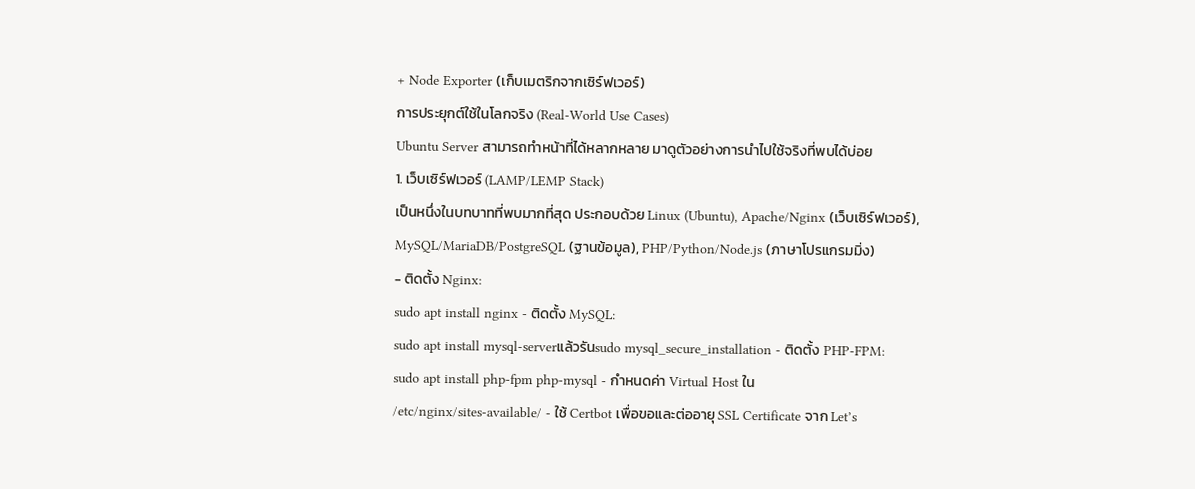+ Node Exporter (เก็บเมตริกจากเซิร์ฟเวอร์)
การประยุกต์ใช้ในโลกจริง (Real-World Use Cases)
Ubuntu Server สามารถทำหน้าที่ได้หลากหลาย มาดูตัวอย่างการนำไปใช้จริงที่พบได้บ่อย
1. เว็บเซิร์ฟเวอร์ (LAMP/LEMP Stack)
เป็นหนึ่งในบทบาทที่พบมากที่สุด ประกอบด้วย Linux (Ubuntu), Apache/Nginx (เว็บเซิร์ฟเวอร์), MySQL/MariaDB/PostgreSQL (ฐานข้อมูล), PHP/Python/Node.js (ภาษาโปรแกรมมิ่ง)
- ติดตั้ง Nginx:
sudo apt install nginx - ติดตั้ง MySQL:
sudo apt install mysql-serverแล้วรันsudo mysql_secure_installation - ติดตั้ง PHP-FPM:
sudo apt install php-fpm php-mysql - กำหนดค่า Virtual Host ใน
/etc/nginx/sites-available/ - ใช้ Certbot เพื่อขอและต่ออายุ SSL Certificate จาก Let’s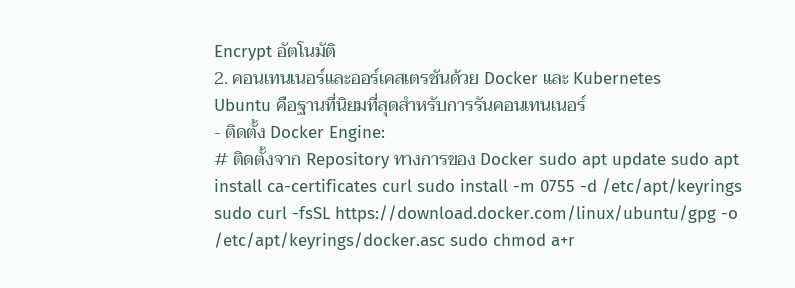Encrypt อัตโนมัติ
2. คอนเทนเนอร์และออร์เคสเตรชันด้วย Docker และ Kubernetes
Ubuntu คือฐานที่นิยมที่สุดสำหรับการรันคอนเทนเนอร์
- ติดตั้ง Docker Engine:
# ติดตั้งจาก Repository ทางการของ Docker sudo apt update sudo apt install ca-certificates curl sudo install -m 0755 -d /etc/apt/keyrings sudo curl -fsSL https://download.docker.com/linux/ubuntu/gpg -o /etc/apt/keyrings/docker.asc sudo chmod a+r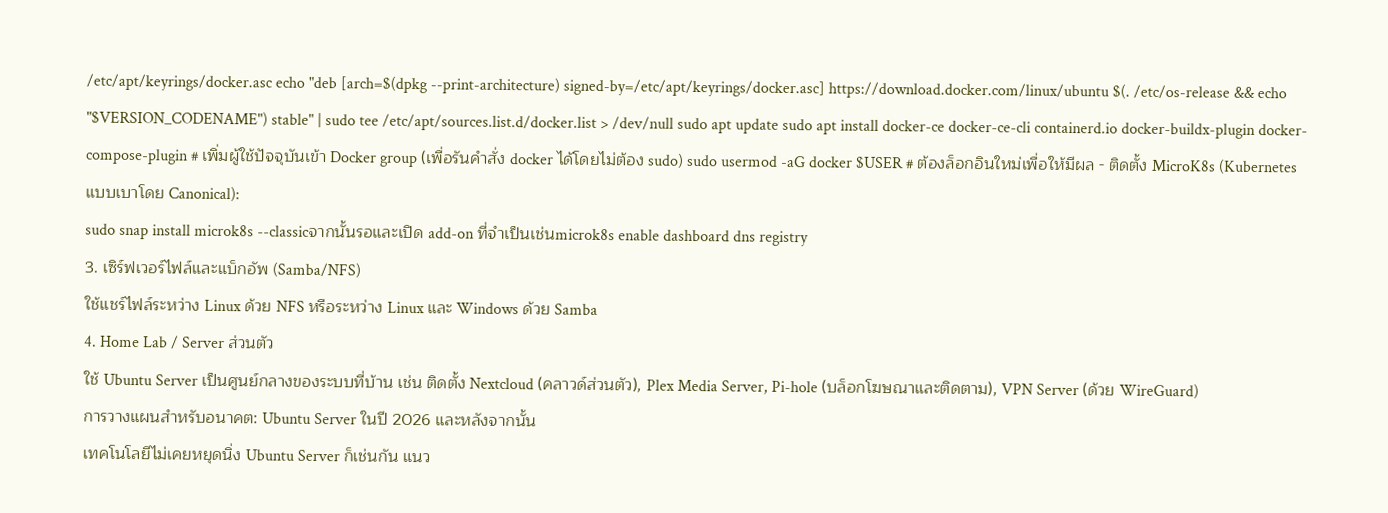/etc/apt/keyrings/docker.asc echo "deb [arch=$(dpkg --print-architecture) signed-by=/etc/apt/keyrings/docker.asc] https://download.docker.com/linux/ubuntu $(. /etc/os-release && echo "$VERSION_CODENAME") stable" | sudo tee /etc/apt/sources.list.d/docker.list > /dev/null sudo apt update sudo apt install docker-ce docker-ce-cli containerd.io docker-buildx-plugin docker-compose-plugin # เพิ่มผู้ใช้ปัจจุบันเข้า Docker group (เพื่อรันคำสั่ง docker ได้โดยไม่ต้อง sudo) sudo usermod -aG docker $USER # ต้องล็อกอินใหม่เพื่อให้มีผล - ติดตั้ง MicroK8s (Kubernetes แบบเบาโดย Canonical):
sudo snap install microk8s --classicจากนั้นรอและเปิด add-on ที่จำเป็นเช่นmicrok8s enable dashboard dns registry
3. เซิร์ฟเวอร์ไฟล์และแบ็กอัพ (Samba/NFS)
ใช้แชร์ไฟล์ระหว่าง Linux ด้วย NFS หรือระหว่าง Linux และ Windows ด้วย Samba
4. Home Lab / Server ส่วนตัว
ใช้ Ubuntu Server เป็นศูนย์กลางของระบบที่บ้าน เช่น ติดตั้ง Nextcloud (คลาวด์ส่วนตัว), Plex Media Server, Pi-hole (บล็อกโฆษณาและติดตาม), VPN Server (ด้วย WireGuard)
การวางแผนสำหรับอนาคต: Ubuntu Server ในปี 2026 และหลังจากนั้น
เทคโนโลยีไม่เคยหยุดนิ่ง Ubuntu Server ก็เช่นกัน แนว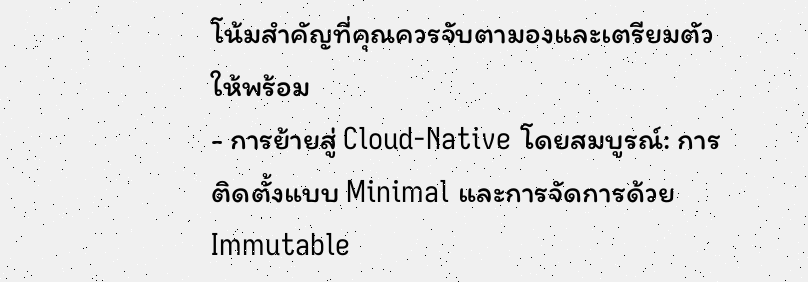โน้มสำคัญที่คุณควรจับตามองและเตรียมตัวให้พร้อม
- การย้ายสู่ Cloud-Native โดยสมบูรณ์: การติดตั้งแบบ Minimal และการจัดการด้วย Immutable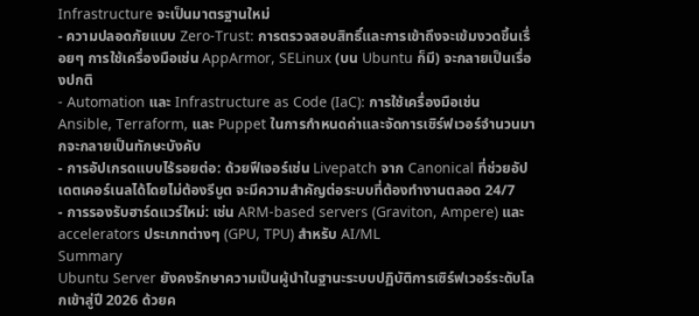Infrastructure จะเป็นมาตรฐานใหม่
- ความปลอดภัยแบบ Zero-Trust: การตรวจสอบสิทธิ์และการเข้าถึงจะเข้มงวดขึ้นเรื่อยๆ การใช้เครื่องมือเช่น AppArmor, SELinux (บน Ubuntu ก็มี) จะกลายเป็นเรื่องปกติ
- Automation และ Infrastructure as Code (IaC): การใช้เครื่องมือเช่น Ansible, Terraform, และ Puppet ในการกำหนดค่าและจัดการเซิร์ฟเวอร์จำนวนมากจะกลายเป็นทักษะบังคับ
- การอัปเกรดแบบไร้รอยต่อ: ด้วยฟีเจอร์เช่น Livepatch จาก Canonical ที่ช่วยอัปเดตเคอร์เนลได้โดยไม่ต้องรีบูต จะมีความสำคัญต่อระบบที่ต้องทำงานตลอด 24/7
- การรองรับฮาร์ดแวร์ใหม่: เช่น ARM-based servers (Graviton, Ampere) และ accelerators ประเภทต่างๆ (GPU, TPU) สำหรับ AI/ML
Summary
Ubuntu Server ยังคงรักษาความเป็นผู้นำในฐานะระบบปฏิบัติการเซิร์ฟเวอร์ระดับโลกเข้าสู่ปี 2026 ด้วยค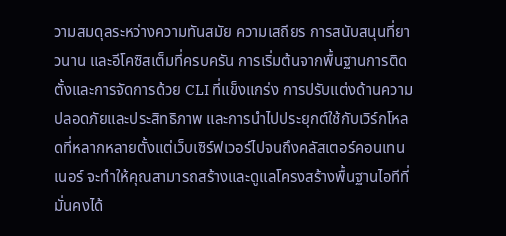วามสมดุลระหว่างความทันสมัย ความเสถียร การสนับสนุนที่ยาวนาน และอีโคซิสเต็มที่ครบครัน การเริ่มต้นจากพื้นฐานการติดตั้งและการจัดการด้วย CLI ที่แข็งแกร่ง การปรับแต่งด้านความปลอดภัยและประสิทธิภาพ และการนำไปประยุกต์ใช้กับเวิร์กโหลดที่หลากหลายตั้งแต่เว็บเซิร์ฟเวอร์ไปจนถึงคลัสเตอร์คอนเทนเนอร์ จะทำให้คุณสามารถสร้างและดูแลโครงสร้างพื้นฐานไอทีที่มั่นคงได้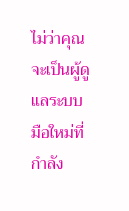ไม่ว่าคุณจะเป็นผู้ดูแลระบบมือใหม่ที่กำลัง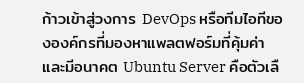ก้าวเข้าสู่วงการ DevOps หรือทีมไอทีขององค์กรที่มองหาแพลตฟอร์มที่คุ้มค่าและมีอนาคต Ubuntu Server คือตัวเลื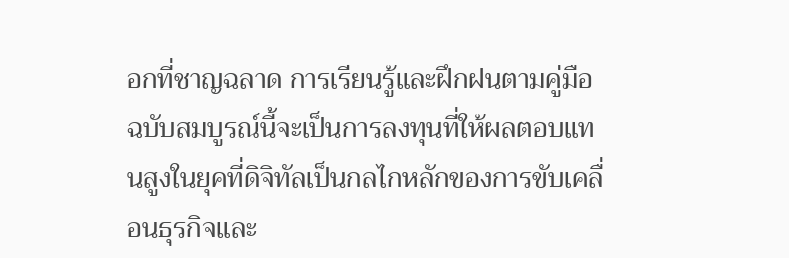อกที่ชาญฉลาด การเรียนรู้และฝึกฝนตามคู่มือฉบับสมบูรณ์นี้จะเป็นการลงทุนที่ให้ผลตอบแทนสูงในยุคที่ดิจิทัลเป็นกลไกหลักของการขับเคลื่อนธุรกิจและ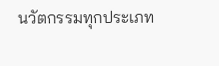นวัตกรรมทุกประเภท